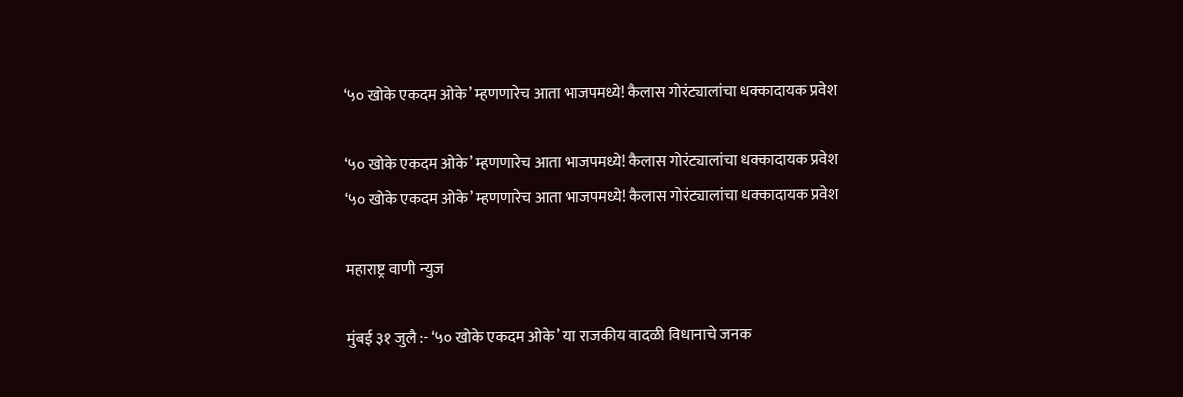‘५० खोके एकदम ओके’ म्हणणारेच आता भाजपमध्ये! कैलास गोरंट्यालांचा धक्कादायक प्रवेश

‘५० खोके एकदम ओके’ म्हणणारेच आता भाजपमध्ये! कैलास गोरंट्यालांचा धक्कादायक प्रवेश
‘५० खोके एकदम ओके’ म्हणणारेच आता भाजपमध्ये! कैलास गोरंट्यालांचा धक्कादायक प्रवेश

महाराष्ट्र वाणी न्युज

मुंबई ३१ जुलै :- ‘५० खोके एकदम ओके’ या राजकीय वादळी विधानाचे जनक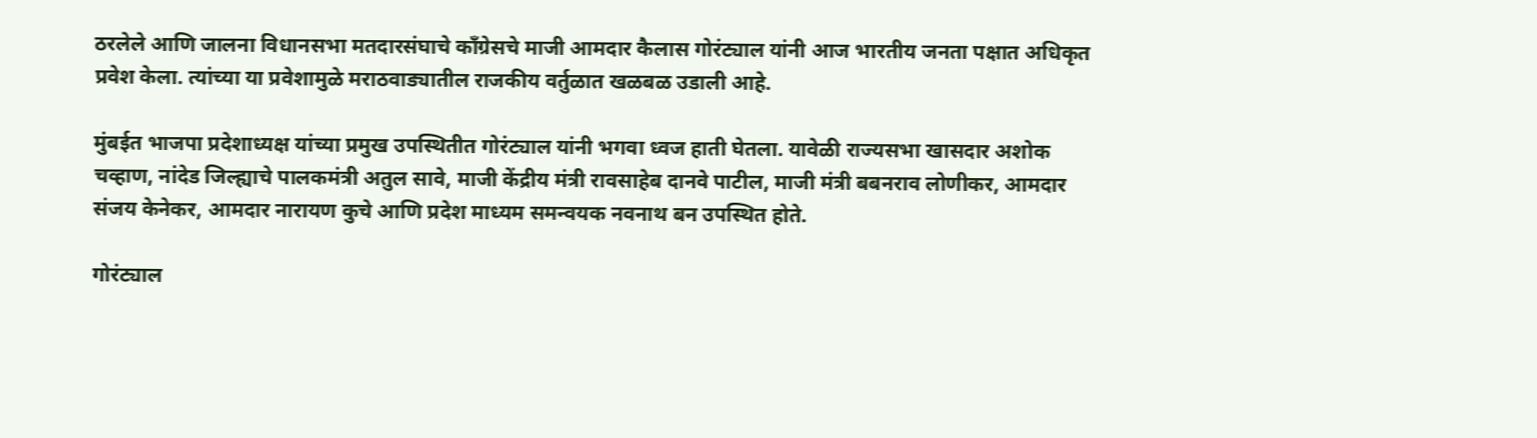ठरलेले आणि जालना विधानसभा मतदारसंघाचे काँग्रेसचे माजी आमदार कैलास गोरंट्याल यांनी आज भारतीय जनता पक्षात अधिकृत प्रवेश केला. त्यांच्या या प्रवेशामुळे मराठवाड्यातील राजकीय वर्तुळात खळबळ उडाली आहे.

मुंबईत भाजपा प्रदेशाध्यक्ष यांच्या प्रमुख उपस्थितीत गोरंट्याल यांनी भगवा ध्वज हाती घेतला. यावेळी राज्यसभा खासदार अशोक चव्हाण, नांदेड जिल्ह्याचे पालकमंत्री अतुल सावे, माजी केंद्रीय मंत्री रावसाहेब दानवे पाटील, माजी मंत्री बबनराव लोणीकर, आमदार संजय केनेकर, आमदार नारायण कुचे आणि प्रदेश माध्यम समन्वयक नवनाथ बन उपस्थित होते.

गोरंट्याल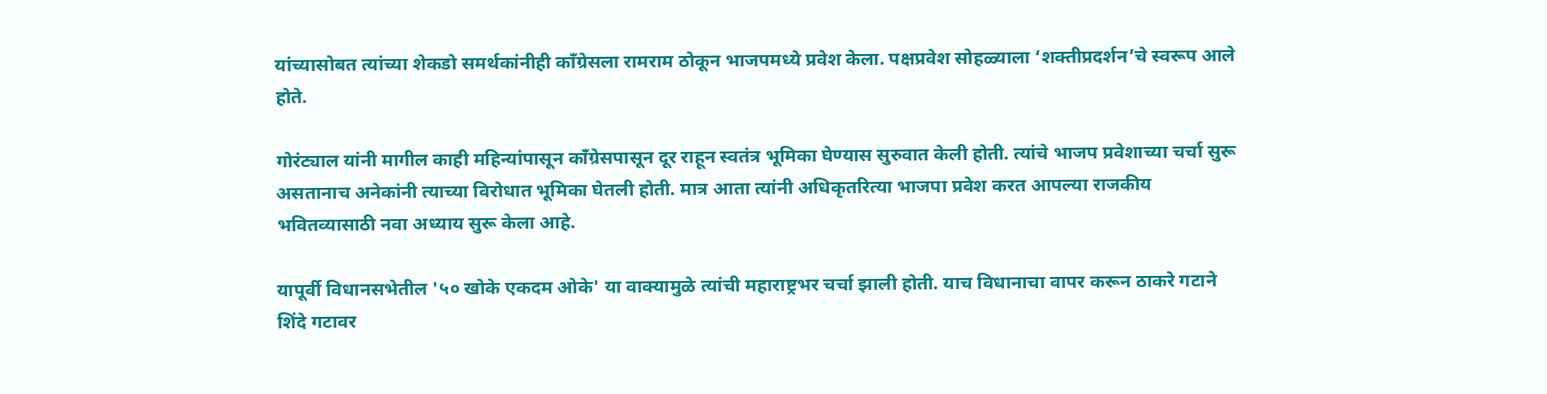यांच्यासोबत त्यांच्या शेकडो समर्थकांनीही काँग्रेसला रामराम ठोकून भाजपमध्ये प्रवेश केला. पक्षप्रवेश सोहळ्याला ‘शक्तीप्रदर्शन’चे स्वरूप आले होते.

गोरंट्याल यांनी मागील काही महिन्यांपासून काँग्रेसपासून दूर राहून स्वतंत्र भूमिका घेण्यास सुरुवात केली होती. त्यांचे भाजप प्रवेशाच्या चर्चा सुरू असतानाच अनेकांनी त्याच्या विरोधात भूमिका घेतली होती. मात्र आता त्यांनी अधिकृतरित्या भाजपा प्रवेश करत आपल्या राजकीय भवितव्यासाठी नवा अध्याय सुरू केला आहे.

यापूर्वी विधानसभेतील '५० खोके एकदम ओके' या वाक्यामुळे त्यांची महाराष्ट्रभर चर्चा झाली होती. याच विधानाचा वापर करून ठाकरे गटाने शिंदे गटावर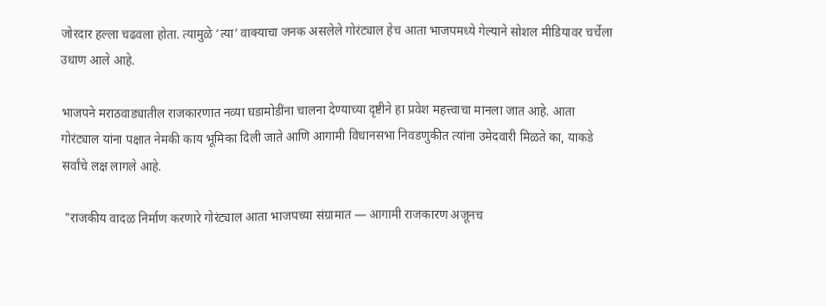जोरदार हल्ला चढवला होता. त्यामुळे ‘त्या’ वाक्याचा जनक असलेले गोरंट्याल हेच आता भाजपमध्ये गेल्याने सोशल मीडियावर चर्चेला उधाण आले आहे.

भाजपने मराठवाड्यातील राजकारणात नव्या घडामोडींना चालना देण्याच्या दृष्टीने हा प्रवेश महत्त्वाचा मानला जात आहे. आता गोरंट्याल यांना पक्षात नेमकी काय भूमिका दिली जाते आणि आगामी विधानसभा निवडणुकीत त्यांना उमेदवारी मिळते का, याकडे सर्वांचे लक्ष लागले आहे.

 "राजकीय वादळ निर्माण करणारे गोरंट्याल आता भाजपच्या संग्रामात — आगामी राजकारण अजूनच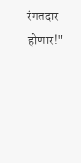रंगतदार होणार!"